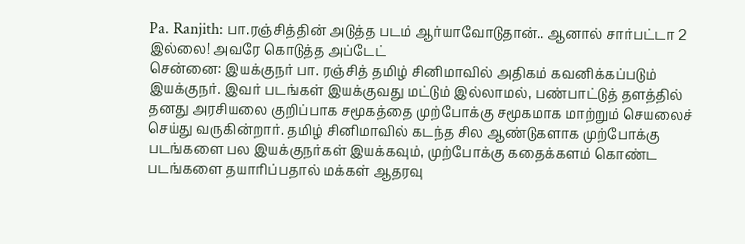Pa. Ranjith: பா.ரஞ்சித்தின் அடுத்த படம் ஆர்யாவோடுதான்.. ஆனால் சார்பட்டா 2 இல்லை! அவரே கொடுத்த அப்டேட்
சென்னை: இயக்குநர் பா. ரஞ்சித் தமிழ் சினிமாவில் அதிகம் கவனிக்கப்படும் இயக்குநர். இவர் படங்கள் இயக்குவது மட்டும் இல்லாமல், பண்பாட்டுத் தளத்தில் தனது அரசியலை குறிப்பாக சமூகத்தை முற்போக்கு சமூகமாக மாற்றும் செயலைச் செய்து வருகின்றார். தமிழ் சினிமாவில் கடந்த சில ஆண்டுகளாக முற்போக்கு படங்களை பல இயக்குநர்கள் இயக்கவும், முற்போக்கு கதைக்களம் கொண்ட படங்களை தயாரிப்பதால் மக்கள் ஆதரவு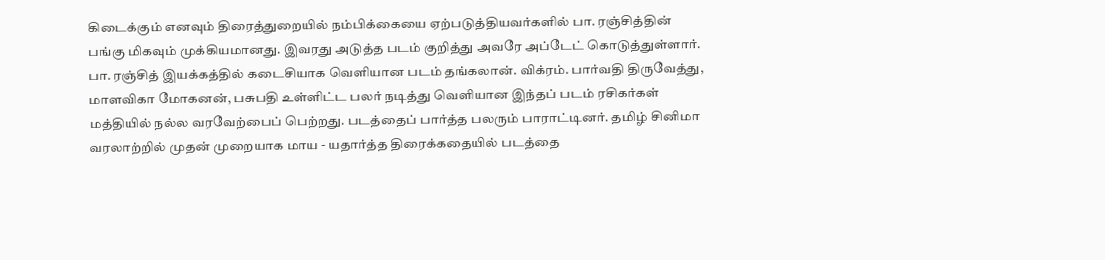கிடைக்கும் எனவும் திரைத்துறையில் நம்பிக்கையை ஏற்படுத்தியவர்களில் பா. ரஞ்சித்தின் பங்கு மிகவும் முக்கியமானது. இவரது அடுத்த படம் குறித்து அவரே அப்டேட் கொடுத்துள்ளார்.
பா. ரஞ்சித் இயக்கத்தில் கடைசியாக வெளியான படம் தங்கலான். விக்ரம். பார்வதி திருவேத்து, மாளவிகா மோகனன், பசுபதி உள்ளிட்ட பலர் நடித்து வெளியான இந்தப் படம் ரசிகர்கள் மத்தியில் நல்ல வரவேற்பைப் பெற்றது. படத்தைப் பார்த்த பலரும் பாராட்டினர். தமிழ் சினிமா வரலாற்றில் முதன் முறையாக மாய - யதார்த்த திரைக்கதையில் படத்தை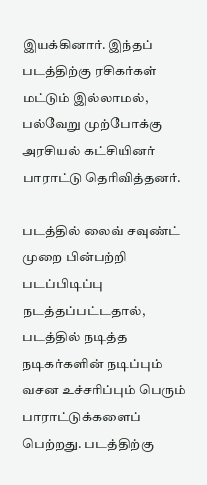இயக்கினார். இந்தப் படத்திற்கு ரசிகர்கள் மட்டும் இல்லாமல், பல்வேறு முற்போக்கு அரசியல் கட்சியினர் பாராட்டு தெரிவித்தனர்.

படத்தில் லைவ் சவுண்ட் முறை பின்பற்றி படப்பிடிப்பு நடத்தப்பட்டதால், படத்தில் நடித்த நடிகர்களின் நடிப்பும் வசன உச்சரிப்பும் பெரும் பாராட்டுக்களைப் பெற்றது. படத்திற்கு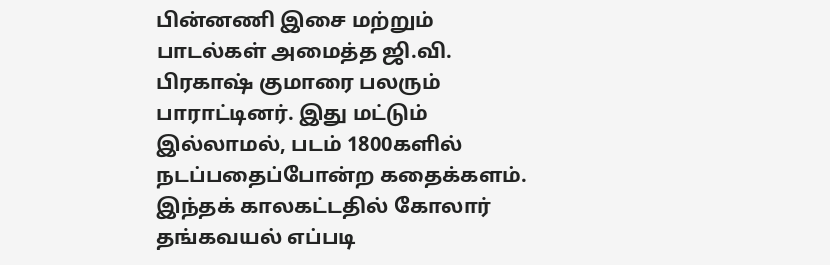பின்னணி இசை மற்றும் பாடல்கள் அமைத்த ஜி.வி. பிரகாஷ் குமாரை பலரும் பாராட்டினர். இது மட்டும் இல்லாமல், படம் 1800களில் நடப்பதைப்போன்ற கதைக்களம். இந்தக் காலகட்டதில் கோலார் தங்கவயல் எப்படி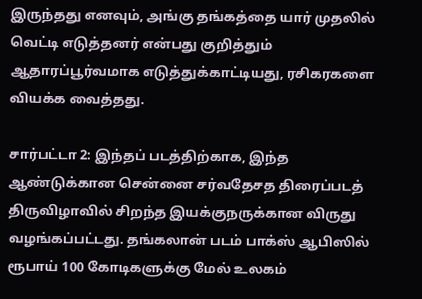இருந்தது எனவும், அங்கு தங்கத்தை யார் முதலில் வெட்டி எடுத்தனர் என்பது குறித்தும் ஆதாரப்பூர்வமாக எடுத்துக்காட்டியது, ரசிகரகளை வியக்க வைத்தது.

சார்பட்டா 2: இந்தப் படத்திற்காக, இந்த ஆண்டுக்கான சென்னை சர்வதேசத திரைப்படத் திருவிழாவில் சிறந்த இயக்குநருக்கான விருது வழங்கப்பட்டது. தங்கலான் படம் பாக்ஸ் ஆபிஸில் ரூபாய் 100 கோடிகளுக்கு மேல் உலகம்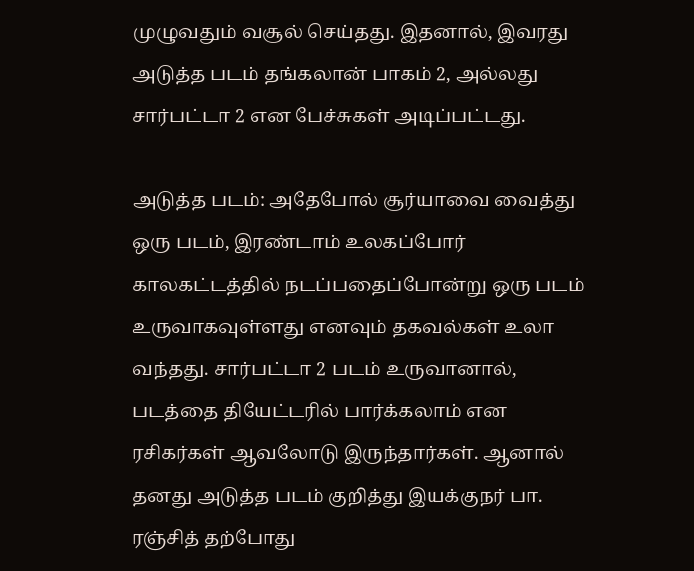முழுவதும் வசூல் செய்தது. இதனால், இவரது அடுத்த படம் தங்கலான் பாகம் 2, அல்லது சார்பட்டா 2 என பேச்சுகள் அடிப்பட்டது.

அடுத்த படம்: அதேபோல் சூர்யாவை வைத்து ஒரு படம், இரண்டாம் உலகப்போர் காலகட்டத்தில் நடப்பதைப்போன்று ஒரு படம் உருவாகவுள்ளது எனவும் தகவல்கள் உலா வந்தது. சார்பட்டா 2 படம் உருவானால், படத்தை தியேட்டரில் பார்க்கலாம் என ரசிகர்கள் ஆவலோடு இருந்தார்கள். ஆனால் தனது அடுத்த படம் குறித்து இயக்குநர் பா. ரஞ்சித் தற்போது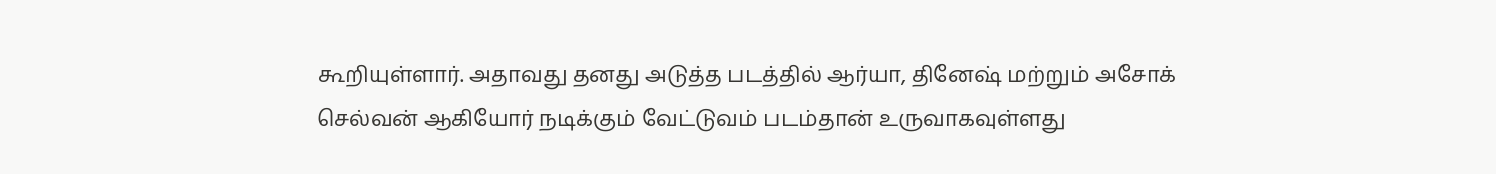கூறியுள்ளார். அதாவது தனது அடுத்த படத்தில் ஆர்யா, தினேஷ் மற்றும் அசோக் செல்வன் ஆகியோர் நடிக்கும் வேட்டுவம் படம்தான் உருவாகவுள்ளது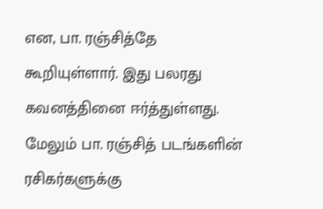என, பா. ரஞ்சித்தே கூறியுள்ளார். இது பலரது கவனத்தினை ஈர்த்துள்ளது. மேலும் பா. ரஞ்சித் படங்களின் ரசிகர்களுக்கு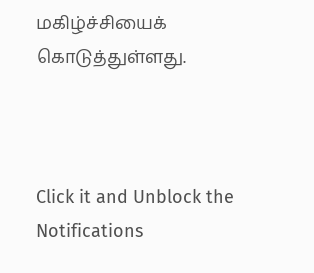மகிழ்ச்சியைக் கொடுத்துள்ளது.



Click it and Unblock the Notifications